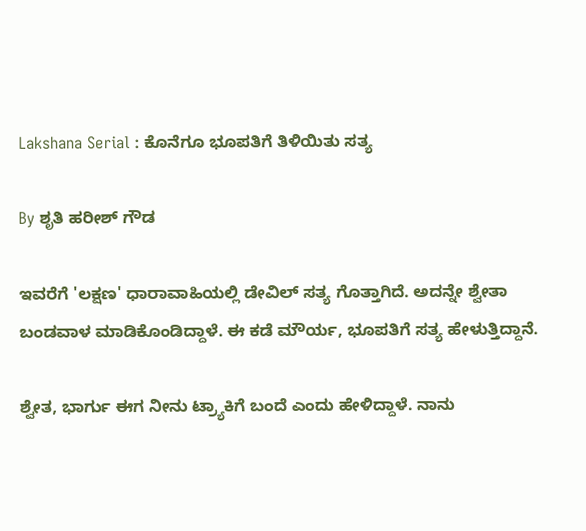Lakshana Serial : ಕೊನೆಗೂ ಭೂಪತಿಗೆ ತಿಳಿಯಿತು ಸತ್ಯ

By ಶೃತಿ ಹರೀಶ್ ಗೌಡ

ಇವರೆಗೆ 'ಲಕ್ಷಣ' ಧಾರಾವಾಹಿಯಲ್ಲಿ ಡೇವಿಲ್ ಸತ್ಯ ಗೊತ್ತಾಗಿದೆ. ಅದನ್ನೇ ಶ್ವೇತಾ ಬಂಡವಾಳ ಮಾಡಿಕೊಂಡಿದ್ದಾಳೆ. ಈ ಕಡೆ ಮೌರ್ಯ, ಭೂಪತಿಗೆ ಸತ್ಯ ಹೇಳುತ್ತಿದ್ದಾನೆ.

ಶ್ವೇತ, ಭಾರ್ಗು ಈಗ ನೀನು ಟ್ರ್ಯಾಕಿಗೆ ಬಂದೆ ಎಂದು ಹೇಳಿದ್ದಾಳೆ. ನಾನು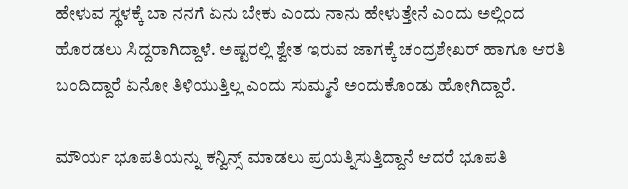ಹೇಳುವ ಸ್ಥಳಕ್ಕೆ ಬಾ ನನಗೆ ಏನು ಬೇಕು ಎಂದು ನಾನು ಹೇಳುತ್ತೇನೆ ಎಂದು ಅಲ್ಲಿಂದ ಹೊರಡಲು ಸಿದ್ದರಾಗಿದ್ದಾಳೆ. ಅಷ್ಟರಲ್ಲಿ ಶ್ವೇತ ಇರುವ ಜಾಗಕ್ಕೆ ಚಂದ್ರಶೇಖರ್ ಹಾಗೂ ಆರತಿ ಬಂದಿದ್ದಾರೆ ಏನೋ ತಿಳಿಯುತ್ತಿಲ್ಲ ಎಂದು ಸುಮ್ಮನೆ ಅಂದುಕೊಂಡು ಹೋಗಿದ್ದಾರೆ.

ಮೌರ್ಯ ಭೂಪತಿಯನ್ನು ಕನ್ವಿನ್ಸ್ ಮಾಡಲು ಪ್ರಯತ್ನಿಸುತ್ತಿದ್ದಾನೆ ಆದರೆ ಭೂಪತಿ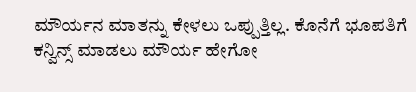ಮೌರ್ಯನ ಮಾತನ್ನು ಕೇಳಲು ಒಪ್ಪುತ್ತಿಲ್ಲ. ಕೊನೆಗೆ ಭೂಪತಿಗೆ ಕನ್ವಿನ್ಸ್ ಮಾಡಲು ಮೌರ್ಯ ಹೇಗೋ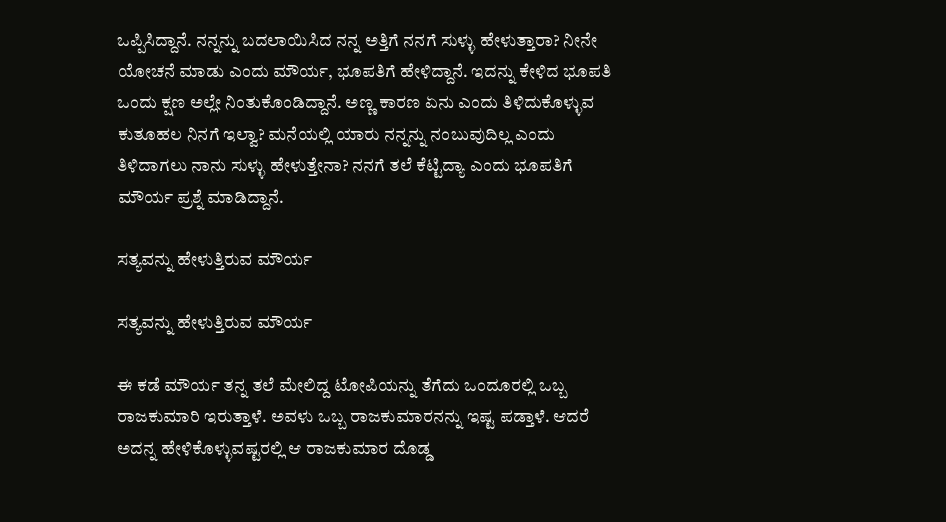ಒಪ್ಪಿಸಿದ್ದಾನೆ. ನನ್ನನ್ನು ಬದಲಾಯಿಸಿದ ನನ್ನ ಅತ್ತಿಗೆ ನನಗೆ ಸುಳ್ಳು ಹೇಳುತ್ತಾರಾ? ನೀನೇ ಯೋಚನೆ ಮಾಡು ಎಂದು ಮೌರ್ಯ, ಭೂಪತಿಗೆ ಹೇಳಿದ್ದಾನೆ. ಇದನ್ನು ಕೇಳಿದ ಭೂಪತಿ ಒಂದು ಕ್ಷಣ ಅಲ್ಲೇ ನಿಂತುಕೊಂಡಿದ್ದಾನೆ. ಅಣ್ಣ ಕಾರಣ ಏನು ಎಂದು ತಿಳಿದುಕೊಳ್ಳುವ ಕುತೂಹಲ ನಿನಗೆ ಇಲ್ವಾ? ಮನೆಯಲ್ಲಿ ಯಾರು ನನ್ನನ್ನು ನಂಬುವುದಿಲ್ಲ ಎಂದು ತಿಳಿದಾಗಲು ನಾನು ಸುಳ್ಳು ಹೇಳುತ್ತೇನಾ? ನನಗೆ ತಲೆ ಕೆಟ್ಟಿದ್ಯಾ ಎಂದು ಭೂಪತಿಗೆ ಮೌರ್ಯ ಪ್ರಶ್ನೆ ಮಾಡಿದ್ದಾನೆ.

ಸತ್ಯವನ್ನು ಹೇಳುತ್ತಿರುವ ಮೌರ್ಯ

ಸತ್ಯವನ್ನು ಹೇಳುತ್ತಿರುವ ಮೌರ್ಯ

ಈ ಕಡೆ ಮೌರ್ಯ ತನ್ನ ತಲೆ ಮೇಲಿದ್ದ ಟೋಪಿಯನ್ನು ತೆಗೆದು ಒಂದೂರಲ್ಲಿ ಒಬ್ಬ ರಾಜಕುಮಾರಿ ಇರುತ್ತಾಳೆ. ಅವಳು ಒಬ್ಬ ರಾಜಕುಮಾರನನ್ನು ಇಷ್ಟ ಪಡ್ತಾಳೆ. ಆದರೆ ಅದನ್ನ ಹೇಳಿಕೊಳ್ಳುವಷ್ಟರಲ್ಲಿ ಆ ರಾಜಕುಮಾರ ದೊಡ್ಡ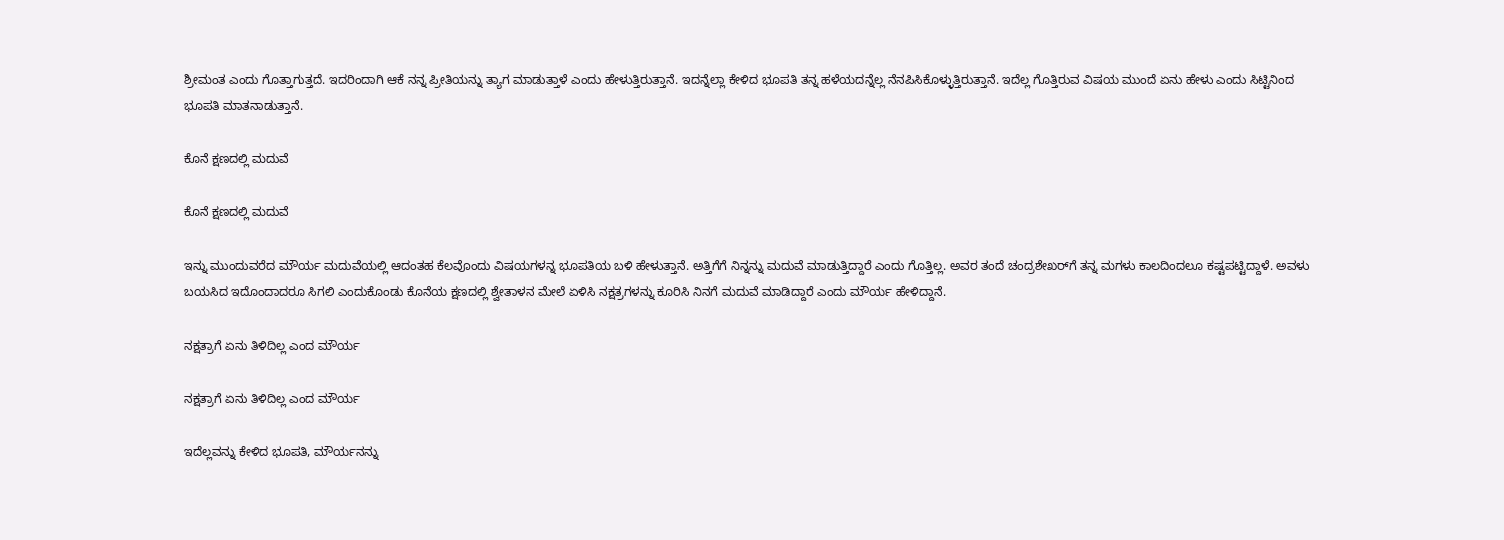ಶ್ರೀಮಂತ ಎಂದು ಗೊತ್ತಾಗುತ್ತದೆ. ಇದರಿಂದಾಗಿ ಆಕೆ ನನ್ನ ಪ್ರೀತಿಯನ್ನು ತ್ಯಾಗ ಮಾಡುತ್ತಾಳೆ ಎಂದು ಹೇಳುತ್ತಿರುತ್ತಾನೆ. ಇದನ್ನೆಲ್ಲಾ ಕೇಳಿದ ಭೂಪತಿ ತನ್ನ ಹಳೆಯದನ್ನೆಲ್ಲ ನೆನಪಿಸಿಕೊಳ್ಳುತ್ತಿರುತ್ತಾನೆ. ಇದೆಲ್ಲ ಗೊತ್ತಿರುವ ವಿಷಯ ಮುಂದೆ ಏನು ಹೇಳು ಎಂದು ಸಿಟ್ಟಿನಿಂದ ಭೂಪತಿ ಮಾತನಾಡುತ್ತಾನೆ.

ಕೊನೆ ಕ್ಷಣದಲ್ಲಿ ಮದುವೆ

ಕೊನೆ ಕ್ಷಣದಲ್ಲಿ ಮದುವೆ

ಇನ್ನು ಮುಂದುವರೆದ ಮೌರ್ಯ ಮದುವೆಯಲ್ಲಿ ಆದಂತಹ ಕೆಲವೊಂದು ವಿಷಯಗಳನ್ನ ಭೂಪತಿಯ ಬಳಿ ಹೇಳುತ್ತಾನೆ. ಅತ್ತಿಗೆಗೆ ನಿನ್ನನ್ನು ಮದುವೆ ಮಾಡುತ್ತಿದ್ದಾರೆ ಎಂದು ಗೊತ್ತಿಲ್ಲ. ಅವರ ತಂದೆ ಚಂದ್ರಶೇಖರ್‌ಗೆ ತನ್ನ ಮಗಳು ಕಾಲದಿಂದಲೂ ಕಷ್ಟಪಟ್ಟಿದ್ದಾಳೆ. ಅವಳು ಬಯಸಿದ ಇದೊಂದಾದರೂ ಸಿಗಲಿ ಎಂದುಕೊಂಡು ಕೊನೆಯ ಕ್ಷಣದಲ್ಲಿ ಶ್ವೇತಾಳನ ಮೇಲೆ ಏಳಿಸಿ ನಕ್ಷತ್ರಗಳನ್ನು ಕೂರಿಸಿ ನಿನಗೆ ಮದುವೆ ಮಾಡಿದ್ದಾರೆ ಎಂದು ಮೌರ್ಯ ಹೇಳಿದ್ದಾನೆ.

ನಕ್ಷತ್ರಾಗೆ ಏನು ತಿಳಿದಿಲ್ಲ ಎಂದ ಮೌರ್ಯ

ನಕ್ಷತ್ರಾಗೆ ಏನು ತಿಳಿದಿಲ್ಲ ಎಂದ ಮೌರ್ಯ

ಇದೆಲ್ಲವನ್ನು ಕೇಳಿದ ಭೂಪತಿ, ಮೌರ್ಯನನ್ನು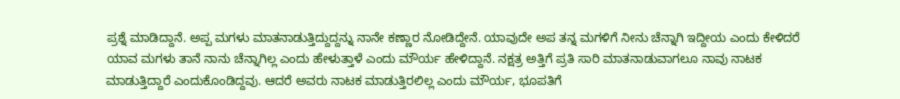ಪ್ರಶ್ನೆ ಮಾಡಿದ್ದಾನೆ. ಅಪ್ಪ ಮಗಳು ಮಾತನಾಡುತ್ತಿದ್ದುದ್ದನ್ನು ನಾನೇ ಕಣ್ಣಾರ ನೋಡಿದ್ದೇನೆ. ಯಾವುದೇ ಅಪ ತನ್ನ ಮಗಳಿಗೆ ನೀನು ಚೆನ್ನಾಗಿ ಇದ್ದೀಯ ಎಂದು ಕೇಳಿದರೆ ಯಾವ ಮಗಳು ತಾನೆ ನಾನು ಚೆನ್ನಾಗಿಲ್ಲ ಎಂದು ಹೇಳುತ್ತಾಳೆ ಎಂದು ಮೌರ್ಯ ಹೇಳಿದ್ದಾನೆ. ನಕ್ಷತ್ರ ಅತ್ತಿಗೆ ಪ್ರತಿ ಸಾರಿ ಮಾತನಾಡುವಾಗಲೂ ನಾವು ನಾಟಕ ಮಾಡುತ್ತಿದ್ದಾರೆ ಎಂದುಕೊಂಡಿದ್ದವು. ಆದರೆ ಅವರು ನಾಟಕ ಮಾಡುತ್ತಿರಲಿಲ್ಲ ಎಂದು ಮೌರ್ಯ, ಭೂಪತಿಗೆ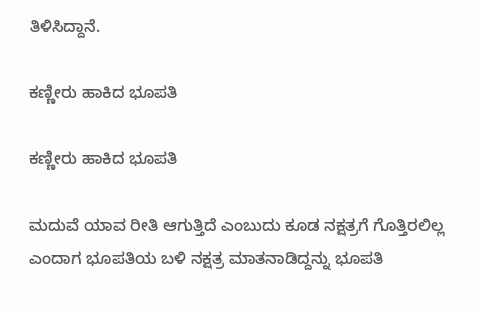ತಿಳಿಸಿದ್ದಾನೆ.

ಕಣ್ಣೀರು ಹಾಕಿದ ಭೂಪತಿ

ಕಣ್ಣೀರು ಹಾಕಿದ ಭೂಪತಿ

ಮದುವೆ ಯಾವ ರೀತಿ ಆಗುತ್ತಿದೆ ಎಂಬುದು ಕೂಡ ನಕ್ಷತ್ರಗೆ ಗೊತ್ತಿರಲಿಲ್ಲ ಎಂದಾಗ ಭೂಪತಿಯ ಬಳಿ ನಕ್ಷತ್ರ ಮಾತನಾಡಿದ್ದನ್ನು ಭೂಪತಿ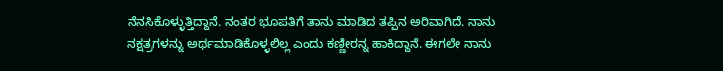ನೆನಸಿಕೊಳ್ಳುತ್ತಿದ್ದಾನೆ. ನಂತರ ಭೂಪತಿಗೆ ತಾನು ಮಾಡಿದ ತಪ್ಪಿನ ಅರಿವಾಗಿದೆ. ನಾನು ನಕ್ಷತ್ರಗಳನ್ನು ಅರ್ಥಮಾಡಿಕೊಳ್ಳಲಿಲ್ಲ ಎಂದು ಕಣ್ಣೀರನ್ನ ಹಾಕಿದ್ದಾನೆ. ಈಗಲೇ ನಾನು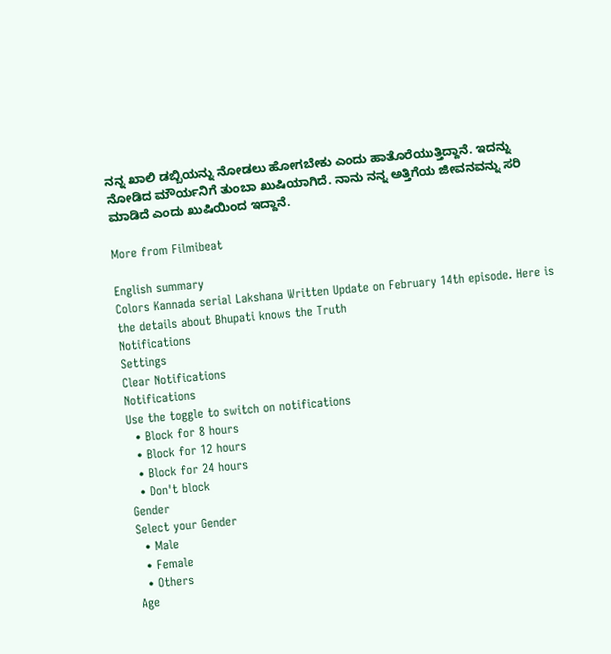ನನ್ನ ಖಾಲಿ ಡಬ್ಬಿಯನ್ನು ನೋಡಲು ಹೋಗಬೇಕು ಎಂದು ಹಾತೊರೆಯುತ್ತಿದ್ದಾನೆ. ಇದನ್ನು ನೋಡಿದ ಮೌರ್ಯನಿಗೆ ತುಂಬಾ ಖುಷಿಯಾಗಿದೆ. ನಾನು ನನ್ನ ಅತ್ತಿಗೆಯ ಜೀವನವನ್ನು ಸರಿ ಮಾಡಿದೆ ಎಂದು ಖುಷಿಯಿಂದ ಇದ್ದಾನೆ.

More from Filmibeat

English summary
Colors Kannada serial Lakshana Written Update on February 14th episode. Here is the details about Bhupati knows the Truth
Notifications
Settings
Clear Notifications
Notifications
Use the toggle to switch on notifications
  • Block for 8 hours
  • Block for 12 hours
  • Block for 24 hours
  • Don't block
Gender
Select your Gender
  • Male
  • Female
  • Others
Age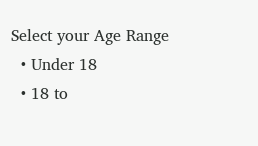Select your Age Range
  • Under 18
  • 18 to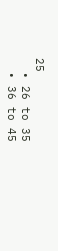25
  • 26 to 35
  • 36 to 45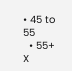• 45 to 55
  • 55+
X